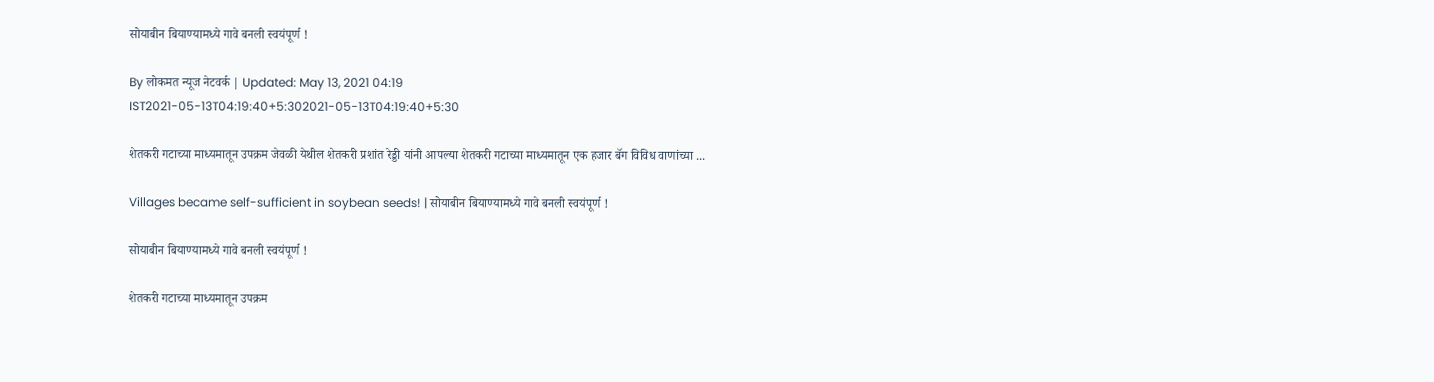सोयाबीन बियाण्यामध्ये गावे बनली स्वयंपूर्ण !

By लोकमत न्यूज नेटवर्क | Updated: May 13, 2021 04:19 IST2021-05-13T04:19:40+5:302021-05-13T04:19:40+5:30

शेतकरी गटाच्या माध्यमातून उपक्रम जेवळी येथील शेतकरी प्रशांत रेड्डी यांनी आपल्या शेतकरी गटाच्या माध्यमातून एक हजार बॅग विविध वाणांच्या ...

Villages became self-sufficient in soybean seeds! | सोयाबीन बियाण्यामध्ये गावे बनली स्वयंपूर्ण !

सोयाबीन बियाण्यामध्ये गावे बनली स्वयंपूर्ण !

शेतकरी गटाच्या माध्यमातून उपक्रम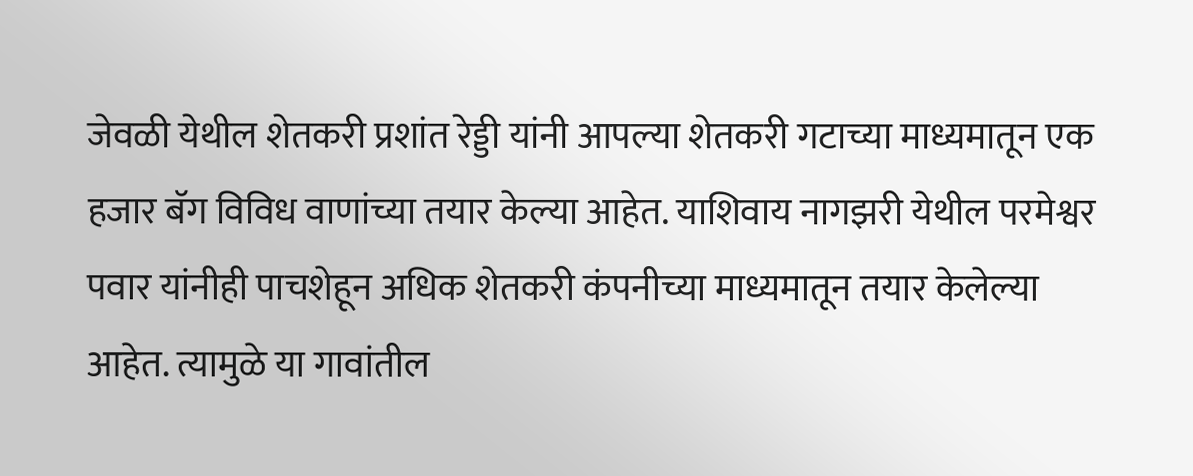जेवळी येथील शेतकरी प्रशांत रेड्डी यांनी आपल्या शेतकरी गटाच्या माध्यमातून एक हजार बॅग विविध वाणांच्या तयार केल्या आहेत. याशिवाय नागझरी येथील परमेश्वर पवार यांनीही पाचशेहून अधिक शेतकरी कंपनीच्या माध्यमातून तयार केलेल्या आहेत. त्यामुळे या गावांतील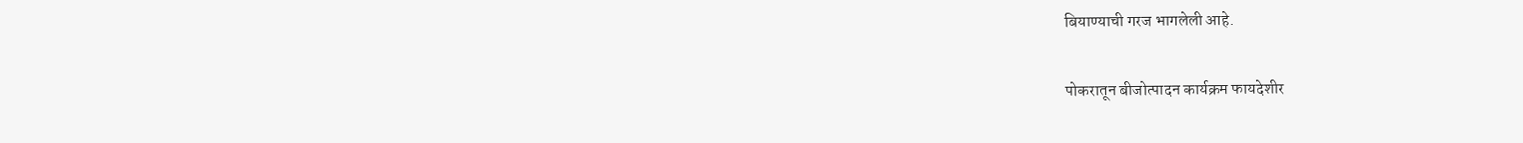बियाण्याची गरज भागलेली आहे.

पोकरातून बीजोत्पादन कार्यक्रम फायदेशीर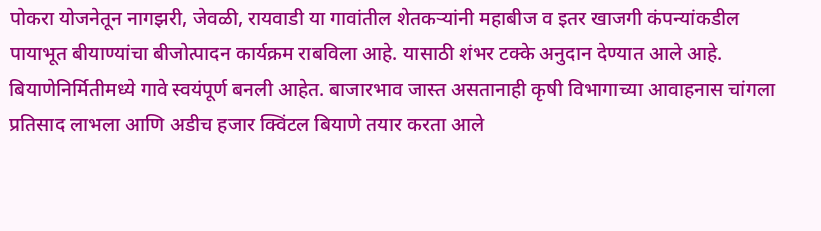पोकरा योजनेतून नागझरी, जेवळी, रायवाडी या गावांतील शेतकऱ्यांनी महाबीज व इतर खाजगी कंपन्यांकडील पायाभूत बीयाण्यांचा बीजोत्पादन कार्यक्रम राबविला आहे. यासाठी शंभर टक्के अनुदान देण्यात आले आहे. बियाणेनिर्मितीमध्ये गावे स्वयंपूर्ण बनली आहेत. बाजारभाव जास्त असतानाही कृषी विभागाच्या आवाहनास चांगला प्रतिसाद लाभला आणि अडीच हजार क्विंटल बियाणे तयार करता आले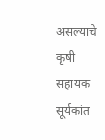असल्याचे कृषी सहायक सूर्यकांत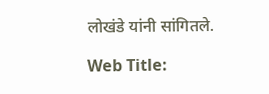लोखंडे यांनी सांगितले.

Web Title: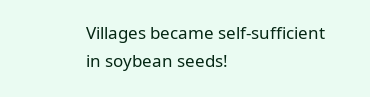Villages became self-sufficient in soybean seeds!